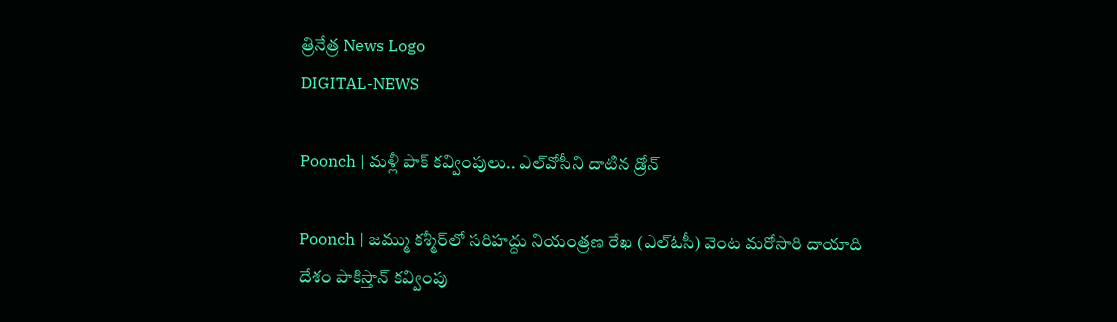త్రినేత్ర News Logo
DIGITAL-NEWS

Poonch | మ‌ళ్లీ పాక్ క‌వ్వింపులు.. ఎల్‌వోసీని దాటిన డ్రోన్‌

Poonch | జమ్ము కశ్మీర్‌లో సరిహద్దు నియంత్రణ రేఖ (ఎల్‌ఓసీ) వెంట మరోసారి దాయాది దేశం పాకిస్తాన్ క‌వ్వింపు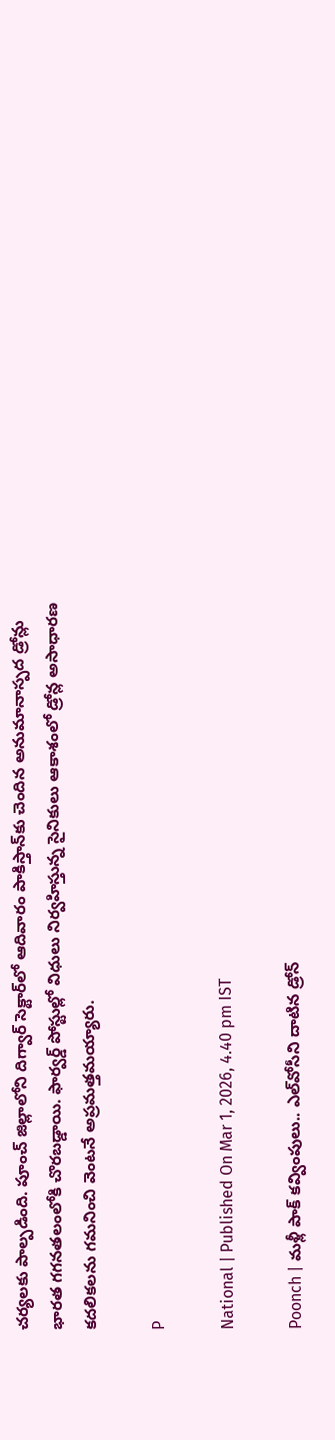చ‌ర్య‌ల‌కు పాల్ప‌డింది. పూంచ్‌ జిల్లాలోని దిగ్వార్‌ సెక్టార్‌లో ఆదివారం పాకిస్తాన్‌కు చెందిన అనుమానాస్పద డ్రోన్లు భారత గగనతలంలోకి చొర‌బ‌డ్డాయి. ఫార్వర్డ్‌ పోస్టుల్లో విధులు నిర్వహిస్తున్న సైనికులు ఆకాశంలో డ్రోన్ల అసాధారణ కదలికలను గమనించి వెంటనే అప్రమత్తమయ్యారు.

P

National | Published On Mar 1, 2026, 4.40 pm IST

Poonch | మ‌ళ్లీ పాక్ క‌వ్వింపులు.. ఎల్‌వోసీని దాటిన డ్రోన్‌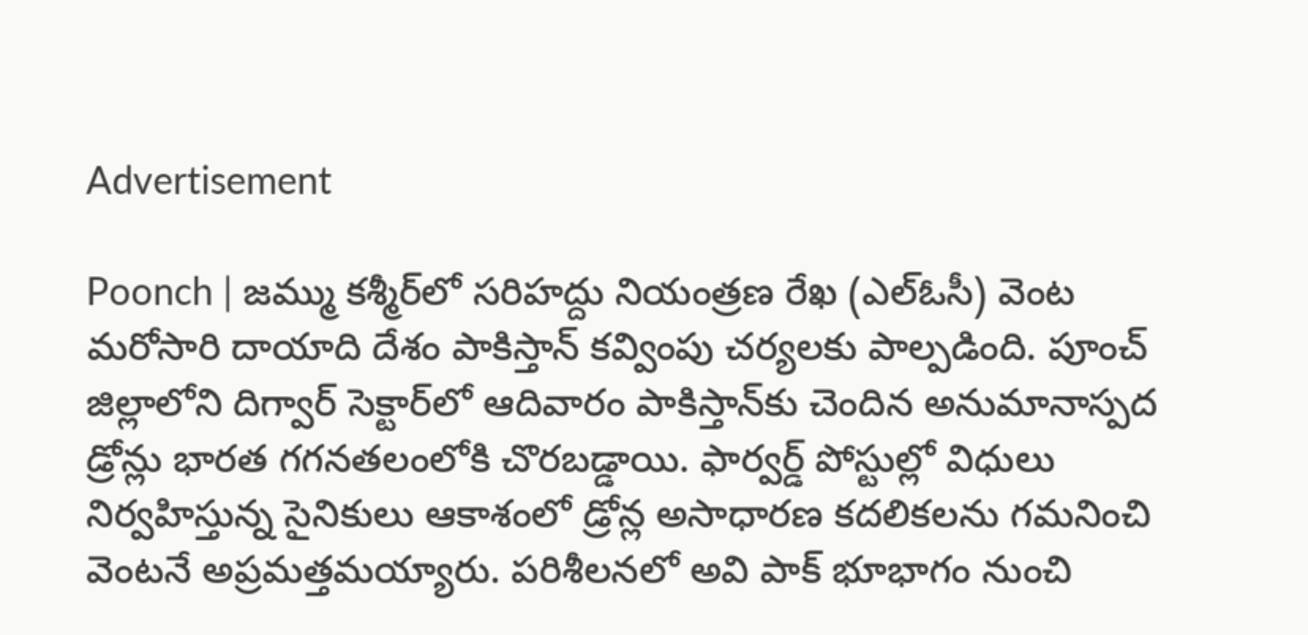Advertisement

Poonch | జమ్ము కశ్మీర్‌లో సరిహద్దు నియంత్రణ రేఖ (ఎల్‌ఓసీ) వెంట మరోసారి దాయాది దేశం పాకిస్తాన్ క‌వ్వింపు చ‌ర్య‌ల‌కు పాల్ప‌డింది. పూంచ్‌ జిల్లాలోని దిగ్వార్‌ సెక్టార్‌లో ఆదివారం పాకిస్తాన్‌కు చెందిన అనుమానాస్పద డ్రోన్లు భారత గగనతలంలోకి చొర‌బ‌డ్డాయి. ఫార్వర్డ్‌ పోస్టుల్లో విధులు నిర్వహిస్తున్న సైనికులు ఆకాశంలో డ్రోన్ల అసాధారణ కదలికలను గమనించి వెంటనే అప్రమత్తమయ్యారు. పరిశీలనలో అవి పాక్ భూభాగం నుంచి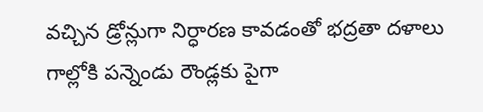వచ్చిన డ్రోన్లుగా నిర్ధారణ కావడంతో భద్రతా దళాలు గాల్లోకి పన్నెండు రౌండ్లకు పైగా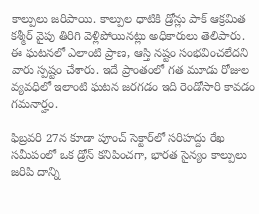కాల్పులు జరిపాయి. కాల్పుల ధాటికి డ్రోన్లు పాక్ ఆక్రమిత కశ్మీర్‌ వైపు తిరిగి వెళ్లిపోయినట్లు అధికారులు తెలిపారు. ఈ ఘటనలో ఎలాంటి ప్రాణ, ఆస్తి నష్టం సంభవించలేదని వారు స్పష్టం చేశారు. ఇదే ప్రాంతంలో గత మూడు రోజుల వ్యవధిలో ఇలాంటి ఘటన జరగడం ఇది రెండోసారి కావడం గమనార్హం.

ఫిబ్రవరి 27న కూడా పూంచ్‌ సెక్టార్‌లో సరిహద్దు రేఖ సమీపంలో ఒక డ్రోన్‌ కనిపించగా, భారత సైన్యం కాల్పులు జరిపి దాన్ని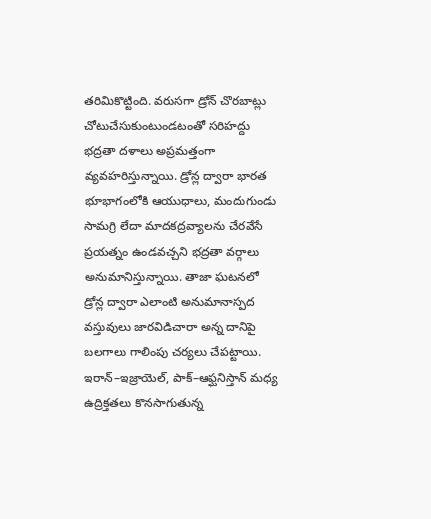తరిమికొట్టింది. వరుసగా డ్రోన్‌ చొరబాట్లు చోటుచేసుకుంటుండటంతో సరిహద్దు భద్రతా దళాలు అప్రమత్తంగా వ్యవహరిస్తున్నాయి. డ్రోన్ల ద్వారా భారత భూభాగంలోకి ఆయుధాలు, మందుగుండు సామగ్రి లేదా మాదకద్రవ్యాలను చేరవేసే ప్రయత్నం ఉండవచ్చని భద్రతా వర్గాలు అనుమానిస్తున్నాయి. తాజా ఘటనలో డ్రోన్ల ద్వారా ఎలాంటి అనుమానాస్పద వస్తువులు జారవిడిచారా అన్న దానిపై బలగాలు గాలింపు చర్యలు చేపట్టాయి. ఇరాన్–ఇజ్రాయెల్‌, పాక్–ఆఫ్ఘనిస్తాన్ మధ్య ఉద్రిక్తతలు కొనసాగుతున్న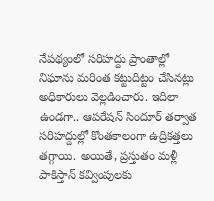నేపథ్యంలో సరిహద్దు ప్రాంతాల్లో నిఘాను మరింత కట్టుదిట్టం చేసినట్లు అధికారులు వెల్లడించారు. ఇదిలా ఉండ‌గా.. ఆప‌రేష‌న్ సిందూర్ త‌ర్వాత స‌రిహ‌ద్దుల్లో కొంత‌కాలంగా ఉద్రిక‌త్త‌లు త‌గ్గాయి. అయితే, ప్ర‌స్తుతం మ‌ళ్లీ పాకిస్తాన్ క‌వ్వింపుల‌కు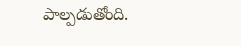పాల్ప‌డుతోంది.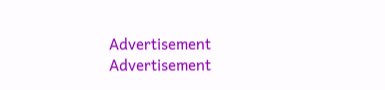Advertisement
Advertisement